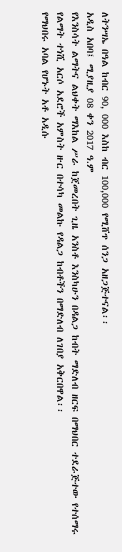ለትንሣኤ በዓል ከብር 90, 000 እስከ ብር 100,000 የሚሸጥ ሰንጋ አዘጋጅተናል፡፡
አዲስ አበባ፤ ሚያዚያ 08 ቀን 2017 ዓ.ም
የእንስሳት ልማትና ልህቀት ማእከል ሥራ ከጀመረበት ጊዜ አንስቶ እንስካሁን በዳልጋ ከብት ማድለብ ዘርፍ በማህበር ተደራጅተው የተሰማሩ የልማት ተነሺ አርሶ አደሮች አምስት ዙር በተሳካ መልኩ የዳልጋ ከብቶችን በማድለብ ለገበያ አቅርበዋል፡፡
የማህበሩ አባል የሆኑት አቶ አዲሱ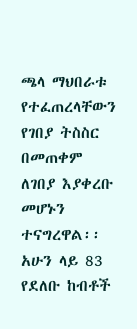ጫላ ማህበራቱ የተፈጠረላቸውን የገበያ ትስስር በመጠቀም ለገበያ እያቀረቡ መሆኑን ተናግረዋል፡፡ አሁን ላይ 83 የደለቡ ከብቶች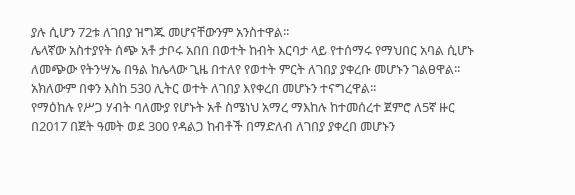ያሉ ሲሆን 72ቱ ለገበያ ዝግጁ መሆናቸውንም አንስተዋል፡፡
ሌላኛው አስተያየት ሰጭ አቶ ታቦሩ አበበ በወተት ከብት እርባታ ላይ የተሰማሩ የማህበር አባል ሲሆኑ ለመጭው የትንሣኤ በዓል ከሌላው ጊዜ በተለየ የወተት ምርት ለገበያ ያቀረቡ መሆኑን ገልፀዋል፡፡ አክለውም በቀን እስከ 530 ሊትር ወተት ለገበያ እየቀረበ መሆኑን ተናግረዋል፡፡
የማዕከሉ የሥጋ ሃብት ባለሙያ የሆኑት አቶ ስሜነህ አማረ ማእከሉ ከተመሰረተ ጀምሮ ለ5ኛ ዙር በ2017 በጀት ዓመት ወደ 300 የዳልጋ ከብቶች በማድለብ ለገበያ ያቀረበ መሆኑን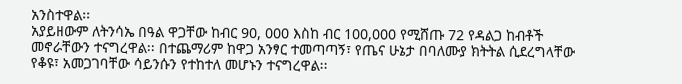አንስተዋል፡፡
አያይዘውም ለትንሳኤ በዓል ዋጋቸው ከብር 90, 000 እስከ ብር 100,000 የሚሸጡ 72 የዳልጋ ከብቶች መኖራቸውን ተናግረዋል፡፡ በተጨማሪም ከዋጋ አንፃር ተመጣጣኝ፣ የጤና ሁኔታ በባለሙያ ክትትል ሲደረግላቸው የቆዩ፣ አመጋገባቸው ሳይንሱን የተከተለ መሆኑን ተናግረዋል፡፡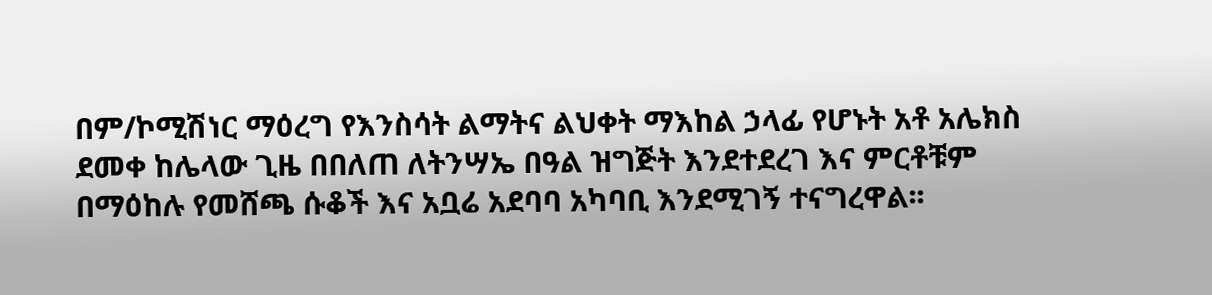በም/ኮሚሽነር ማዕረግ የእንስሳት ልማትና ልህቀት ማእከል ኃላፊ የሆኑት አቶ አሌክስ ደመቀ ከሌላው ጊዜ በበለጠ ለትንሣኤ በዓል ዝግጅት እንደተደረገ እና ምርቶቹም በማዕከሉ የመሸጫ ሱቆች እና አቧሬ አደባባ አካባቢ እንደሚገኝ ተናግረዋል፡፡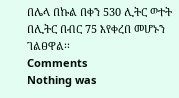በሌላ በኩል በቀን 530 ሊትር ወተት በሊትር በብር 75 እየቀረበ መሆኑን ገልፀዋል፡፡
Comments
Nothing was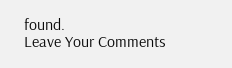found.
Leave Your Comments